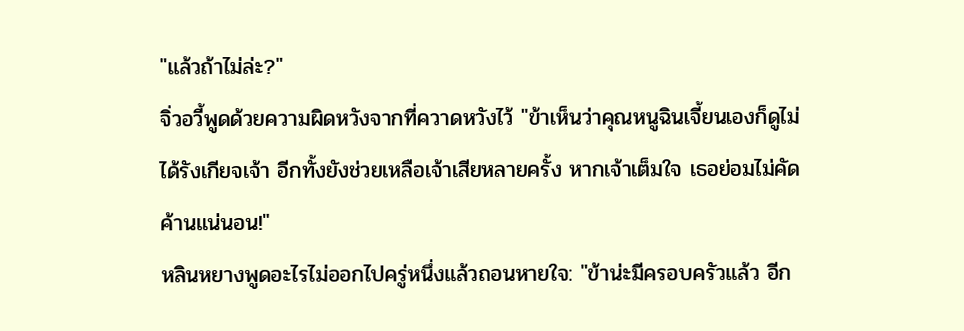"แล้วถ้าไม่ล่ะ?"
จิ่วอวี้พูดด้วยความผิดหวังจากที่ควาดหวังไว้ "ข้าเห็นว่าคุณหนูฉินเจี้ยนเองก็ดูไม่ได้รังเกียจเจ้า อีกทั้งยังช่วยเหลือเจ้าเสียหลายครั้ง หากเจ้าเต็มใจ เธอย่อมไม่คัดค้านแน่นอน!"
หลินหยางพูดอะไรไม่ออกไปครู่หนึ่งแล้วถอนหายใจ: "ข้าน่ะมีครอบครัวแล้ว อีก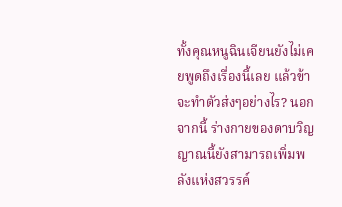ทั้งคุณหนูฉินเจียนยังไม่เคยพูดถึงเรื่องนี้เลย แล้วข้าจะทำตัวส่งๆอย่างไร? นอกจากนี้ ร่างกายของดาบวิญญาณนี้ยังสามารถเพิ่มพลังแห่งสวรรค์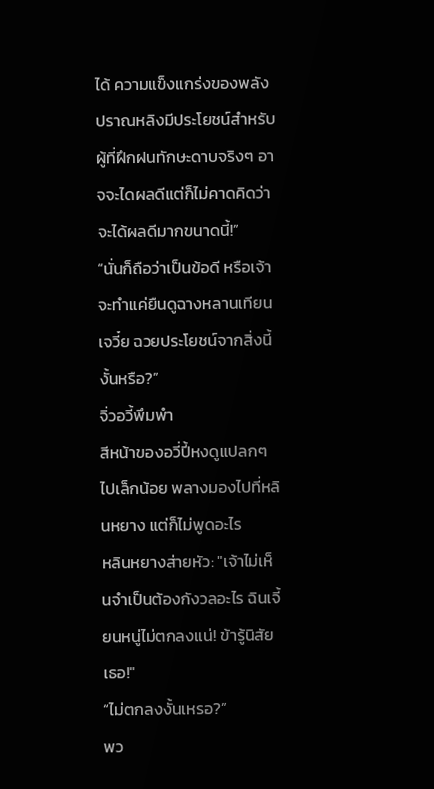ได้ ความแข็งแกร่งของพลังปราณหลิงมีประโยชน์สำหรับผู้ที่ฝึกฝนทักษะดาบจริงๆ อาจจะไดผลดีแต่ก็ไม่คาดคิดว่าจะได้ผลดีมากขนาดนี้!”
“นั่นก็ถือว่าเป็นข้อดี หรือเจ้าจะทำแค่ยืนดูฉางหลานเทียนเจวี๋ย ฉวยประโยชน์จากสิ่งนี้งั้นหรือ?”
จิ่วอวี้พึมพำ
สีหน้าของอวี่ปี้หงดูแปลกๆไปเล็กน้อย พลางมองไปที่หลินหยาง แต่ก็ไม่พูดอะไร
หลินหยางส่ายหัว: "เจ้าไม่เห็นจำเป็นต้องกังวลอะไร ฉินเจี้ยนหนู่ไม่ตกลงแน่! ข้ารู้นิสัยเธอ!"
“ไม่ตกลงงั้นเหรอ?”
พว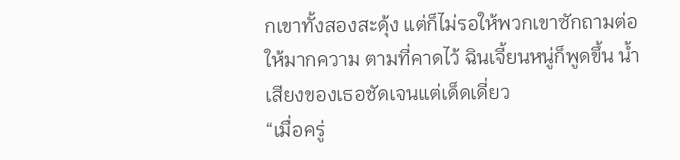กเขาทั้งสองสะดุ้ง แต่ก็ไม่รอให้พวกเขาซักถามต่อให้มากความ ตามที่คาดไว้ ฉินเจี้ยนหนู่ก็พูดขึ้น น้ำเสียงของเธอชัดเจนแต่เด็ดเดี่ยว
“เมื่อครู่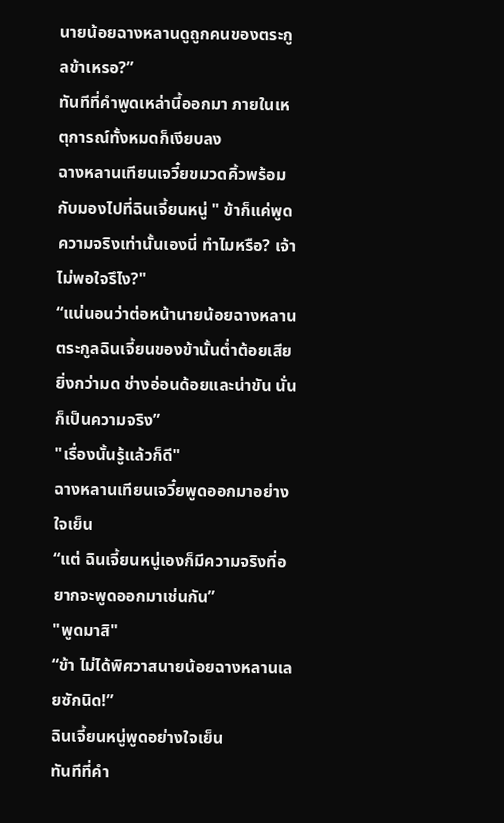นายน้อยฉางหลานดูถูกคนของตระกูลข้าเหรอ?”
ทันทีที่คำพูดเหล่านี้ออกมา ภายในเหตุการณ์ทั้งหมดก็เงียบลง
ฉางหลานเทียนเจวี๋ยขมวดคิ้วพร้อมกับมองไปที่ฉินเจี้ยนหนู่ " ข้าก็แค่พูดความจริงเท่านั้นเองนี่ ทำไมหรือ? เจ้าไม่พอใจรึไง?"
“แน่นอนว่าต่อหน้านายน้อยฉางหลาน ตระกูลฉินเจี้ยนของข้านั้นต่ำต้อยเสียยิ่งกว่ามด ช่างอ่อนด้อยและน่าขัน นั่นก็เป็นความจริง”
"เรื่องนั้นรู้แล้วก็ดี"
ฉางหลานเทียนเจวี๋ยพูดออกมาอย่างใจเย็น
“แต่ ฉินเจี้ยนหนู่เองก็มีความจริงที่อยากจะพูดออกมาเช่นกัน”
"พูดมาสิ"
“ข้า ไม่ได้พิศวาสนายน้อยฉางหลานเลยซักนิด!”
ฉินเจี้ยนหนู่พูดอย่างใจเย็น
ทันทีที่คำ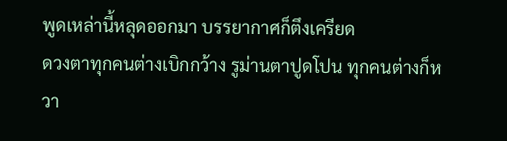พูดเหล่านี้หลุดออกมา บรรยากาศก็ตึงเครียด
ดวงตาทุกคนต่างเบิกกว้าง รูม่านตาปูดโปน ทุกคนต่างก็หวา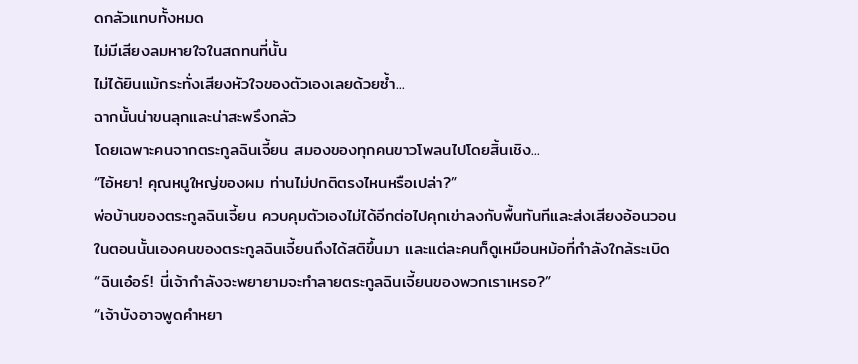ดกลัวแทบทั้งหมด
ไม่มีเสียงลมหายใจในสถทนที่นั้น
ไม่ได้ยินแม้กระทั่งเสียงหัวใจของตัวเองเลยด้วยซ้ำ...
ฉากนั้นน่าขนลุกและน่าสะพรึงกลัว
โดยเฉพาะคนจากตระกูลฉินเจี้ยน สมองของทุกคนขาวโพลนไปโดยสิ้นเชิง...
“ไอ้หยา! คุณหนูใหญ่ของผม ท่านไม่ปกติตรงไหนหรือเปล่า?”
พ่อบ้านของตระกูลฉินเจี้ยน ควบคุมตัวเองไม่ได้อีกต่อไปคุกเข่าลงกับพื้นทันทีและส่งเสียงอ้อนวอน
ในตอนนั้นเองคนของตระกูลฉินเจี้ยนถึงได้สติขึ้นมา และแต่ละคนก็ดูเหมือนหม้อที่กำลังใกล้ระเบิด
“ฉินเอ๋อร์! นี่เจ้ากำลังจะพยายามจะทำลายตระกูลฉินเจี้ยนของพวกเราเหรอ?”
“เจ้าบังอาจพูดคำหยา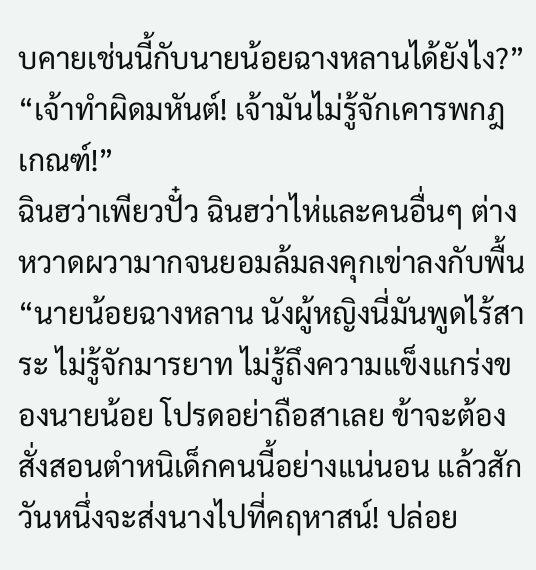บคายเช่นนี้กับนายน้อยฉางหลานได้ยังไง?”
“เจ้าทำผิดมหันต์! เจ้ามันไม่รู้จักเคารพกฎเกณฑ์!”
ฉินฮว่าเพียวปั๋ว ฉินฮว่าไห่และคนอื่นๆ ต่างหวาดผวามากจนยอมล้มลงคุกเข่าลงกับพื้น
“นายน้อยฉางหลาน นังผู้หญิงนี่มันพูดไร้สาระ ไม่รู้จักมารยาท ไม่รู้ถึงความแข็งแกร่งของนายน้อย โปรดอย่าถือสาเลย ข้าจะต้องสั่งสอนตำหนิเด็กคนนี้อย่างแน่นอน แล้วสักวันหนึ่งจะส่งนางไปที่คฤหาสน์! ปล่อย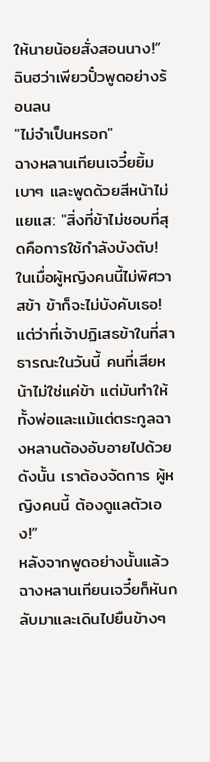ให้นายน้อยสั่งสอนนาง!”
ฉินฮว่าเพียวปั๋วพูดอย่างร้อนลน
"ไม่จำเป็นหรอก"
ฉางหลานเทียนเจวี๋ยยิ้มเบาๆ และพูดด้วยสีหน้าไม่แยแส: "สิ่งที่ข้าไม่ชอบที่สุดคือการใช้กำลังบังตับ! ในเมื่อผู้หญิงคนนี้ไม่พิศวาสข้า ข้าก็จะไม่บังคับเธอ! แต่ว่าที่เจ้าปฏิเสธข้าในที่สาธารณะในวันนี้ คนที่เสียหน้าไม่ใช่แค่ข้า แต่มันทำให้ทั้งพ่อและแม้แต่ตระกูลฉางหลานต้องอับอายไปด้วย ดังนั้น เราต้องจัดการ ผู้หญิงคนนี้ ต้องดูแลตัวเอง!”
หลังจากพูดอย่างนั้นแล้ว ฉางหลานเทียนเจวี๋ยก็หันกลับมาและเดินไปยืนข้างๆ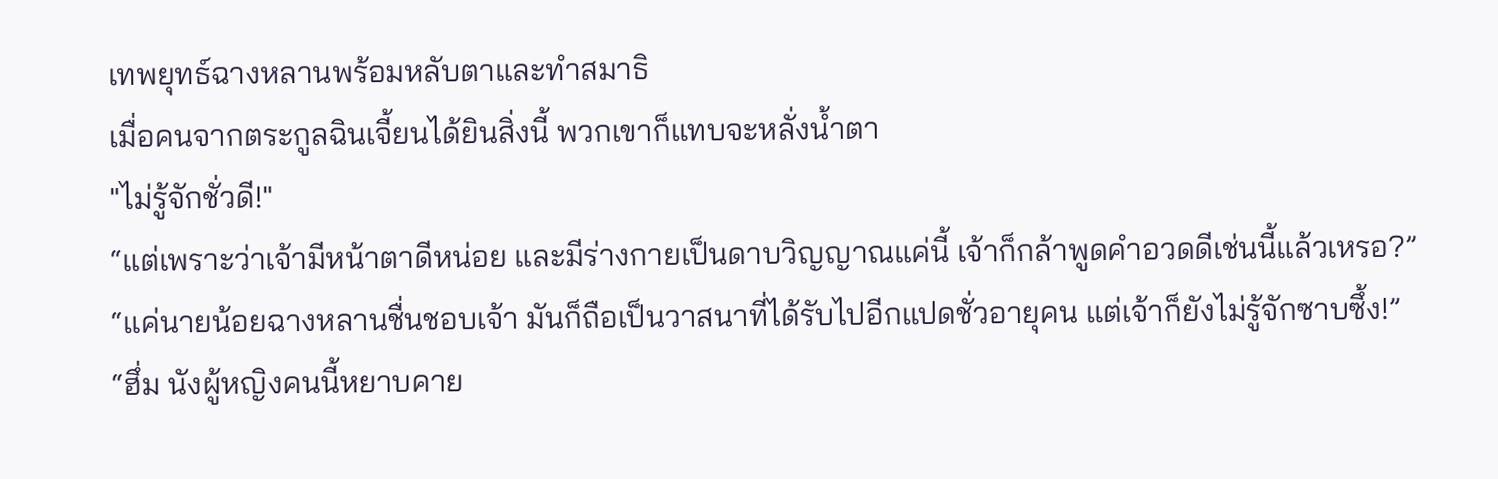เทพยุทธ์ฉางหลานพร้อมหลับตาและทำสมาธิ
เมื่อคนจากตระกูลฉินเจี้ยนได้ยินสิ่งนี้ พวกเขาก็แทบจะหลั่งน้ำตา
"ไม่รู้จักชั่วดี!"
“แต่เพราะว่าเจ้ามีหน้าตาดีหน่อย และมีร่างกายเป็นดาบวิญญาณแค่นี้ เจ้าก็กล้าพูดคำอวดดีเช่นนี้แล้วเหรอ?”
“แค่นายน้อยฉางหลานชื่นชอบเจ้า มันก็ถือเป็นวาสนาที่ได้รับไปอีกแปดชั่วอายุคน แต่เจ้าก็ยังไม่รู้จักซาบซึ้ง!”
“ฮึ่ม นังผู้หญิงคนนี้หยาบคาย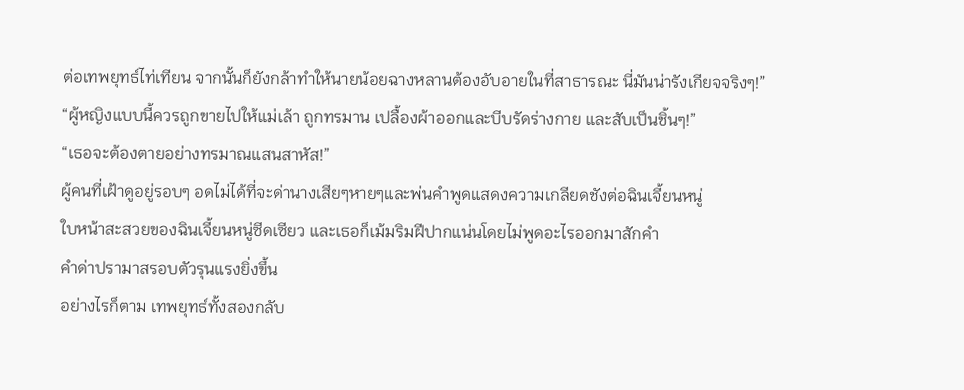ต่อเทพยุทธ์ไท่เทียน จากนั้นก็ยังกล้าทำให้นายน้อยฉางหลานต้องอับอายในที่สาธารณะ นี่มันน่ารังเกียจจริงๆ!”
“ผู้หญิงแบบนี้ควรถูกขายไปให้แม่เล้า ถูกทรมาน เปลื้องผ้าออกและบีบรัดร่างกาย และสับเป็นชิ้นๆ!”
“เธอจะต้องตายอย่างทรมาณแสนสาหัส!”
ผู้คนที่เฝ้าดูอยู่รอบๆ อดไม่ได้ที่จะด่านางเสียๆหายๆและพ่นคำพูดแสดงความเกลียดชังต่อฉินเจี้ยนหนู่
ใบหน้าสะสวยของฉินเจี้ยนหนู่ซีดเซียว และเธอก็เม้มริมฝีปากแน่นโดยไม่พูดอะไรออกมาสักคำ
คำด่าปรามาสรอบตัวรุนแรงยิ่งขึ้น
อย่างไรก็ตาม เทพยุทธ์ทั้งสองกลับ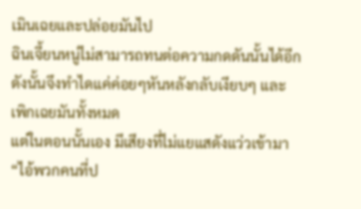เมินเฉยและปล่อยมันไป
ฉินเจี้ยนหนู่ไม่สามารถทนต่อความกดดันนั้นได้อีก ดังนั้นจึงทำไดแค่ค่อยๆหันหลังกลับเงียบๆ และเพิกเฉยมันทั้งหมด
แต่ในตอนนั้นเอง มีเสียงที่ไม่แยแสดังแว่วเข้ามา
“ไอ้พวกคนที่ป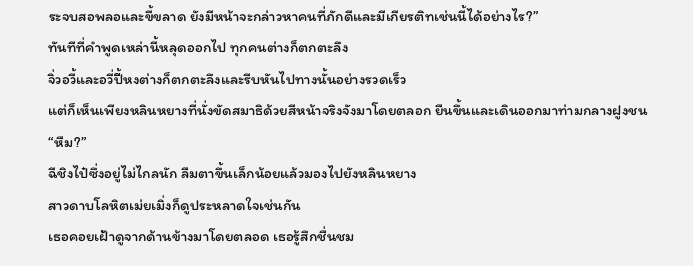ระจบสอพลอและขี้ขลาด ยังมีหน้าจะกล่าวหาคนที่ภักดีและมีเกียรติทเช่นนี้ได้อย่างไร?”
ทันทีที่คำพูดเหล่านี้หลุดออกไป ทุกคนต่างก็ตกตะลึง
จิ่วอวี้และอวี่ปี้หงต่างก็ตกตะลึงและรีบหันไปทางนั้นอย่างรวดเร็ว
แต่ก็เห็นเพียงหลินหยางที่นั่งขัดสมาธิด้วยสีหน้าจริงจังมาโดยตลอก ยืนขึ้นและเดินออกมาท่ามกลางฝูงชน
“หืม?”
ฉีชิงไป๋ซึ่งอยู่ไม่ไกลนัก ลืมตาขึ้นเล็กน้อยแล้วมองไปยังหลินหยาง
สาวดาบโลหิตเม่ยเมิ่งก็ดูประหลาดใจเช่นกัน
เธอคอยเฝ้าดูจากด้านข้างมาโดยตลอด เธอรู้สึกชื่นชม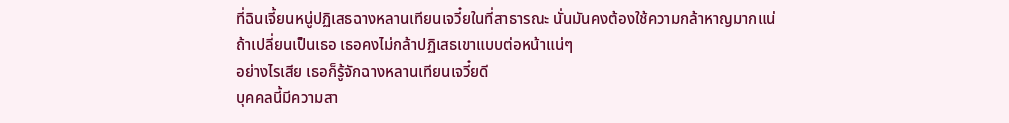ที่ฉินเจี้ยนหนู่ปฏิเสธฉางหลานเทียนเจวี๋ยในที่สาธารณะ นั่นมันคงต้องใช้ความกล้าหาญมากแน่
ถ้าเปลี่ยนเป็นเธอ เธอคงไม่กล้าปฏิเสธเขาแบบต่อหน้าแน่ๆ
อย่างไรเสีย เธอก็รู้จักฉางหลานเทียนเจวี๋ยดี
บุคคลนี้มีความสา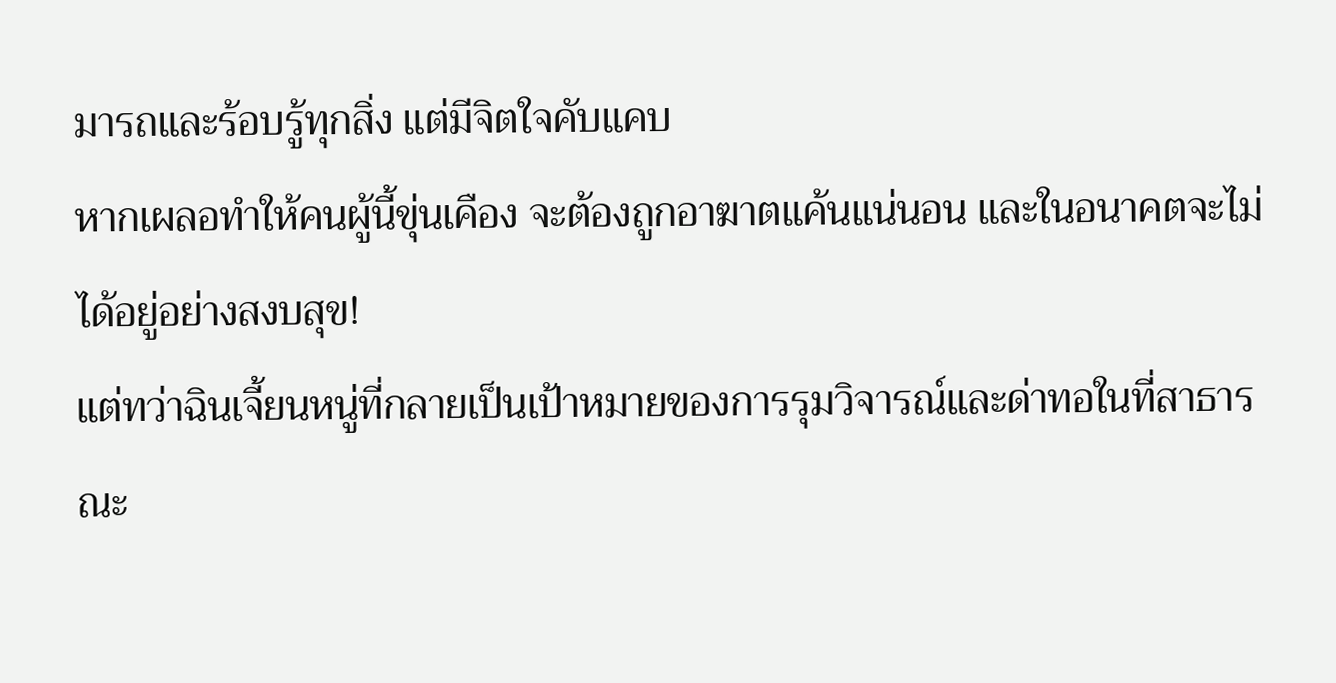มารถและร้อบรู้ทุกสิ่ง แต่มีจิตใจคับแคบ
หากเผลอทำให้คนผู้นี้ขุ่นเคือง จะต้องถูกอาฆาตแค้นแน่นอน และในอนาคตจะไม่ได้อยู่อย่างสงบสุข!
แต่ทว่าฉินเจี้ยนหนู่ที่กลายเป็นเป้าหมายของการรุมวิจารณ์และด่าทอในที่สาธารณะ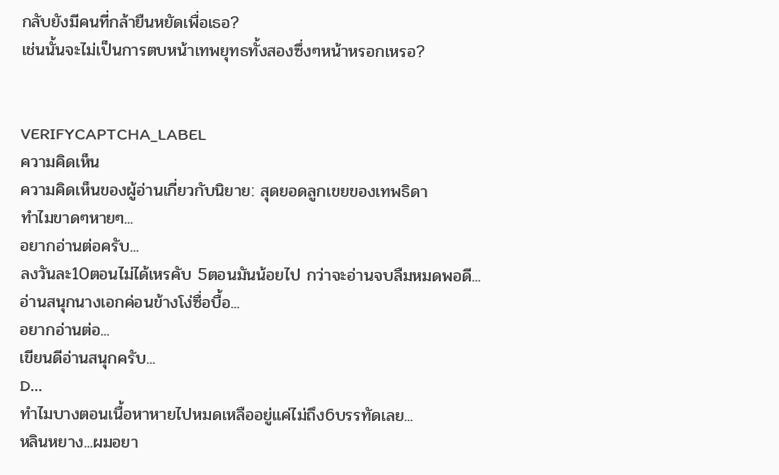กลับยังมีคนที่กล้ายืนหยัดเพื่อเธอ?
เช่นนั้นจะไม่เป็นการตบหน้าเทพยุทธทั้งสองซึ่งๆหน้าหรอกเหรอ?


VERIFYCAPTCHA_LABEL
ความคิดเห็น
ความคิดเห็นของผู้อ่านเกี่ยวกับนิยาย: สุดยอดลูกเขยของเทพธิดา
ทำไมขาดๆหายๆ...
อยากอ่านต่อครับ...
ลงวันละ10ตอนไม่ได้เหรคับ 5ตอนมันน้อยไป กว่าจะอ่านจบลืมหมดพอดี...
อ่านสนุกนางเอกค่อนข้างโง่ซื่อบื้อ...
อยากอ่านต่อ...
เขียนดีอ่านสนุกครับ...
D...
ทำไมบางตอนเนื้อหาหายไปหมดเหลืออยู่แค่ไม่ถึง6บรรทัดเลย...
หลินหยาง...ผมอยา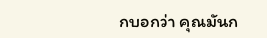กบอกว่า คุณมันก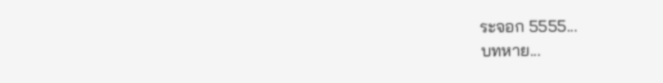ระจอก 5555...
บทหาย...